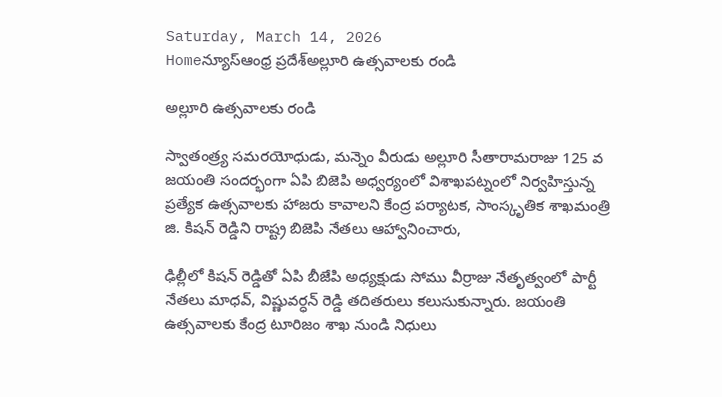Saturday, March 14, 2026
Homeన్యూస్ఆంధ్ర ప్రదేశ్అల్లూరి ఉత్సవాలకు రండి

అల్లూరి ఉత్సవాలకు రండి

స్వాతంత్ర్య సమరయోధుడు, మన్నెం వీరుడు అల్లూరి సీతారామరాజు 125 వ జయంతి సందర్భంగా ఏపి బిజెపి అధ్వర్యంలో విశాఖపట్నంలో నిర్వహిస్తున్న ప్రత్యేక ఉత్సవాలకు హాజరు కావాలని కేంద్ర పర్యాటక, సాంస్కృతిక శాఖమంత్రి జి. కిషన్ రెడ్డిని రాష్ట్ర బిజెపి నేతలు ఆహ్వానించారు,

ఢిల్లీలో కిషన్ రెడ్డితో ఏపి బీజేపి అధ్యక్షుడు సోము వీర్రాజు నేతృత్వంలో పార్టీ నేతలు మాధవ్, విష్ణువర్ధన్ రెడ్డి తదితరులు కలుసుకున్నారు. జయంతి ఉత్సవాలకు కేంద్ర టూరిజం శాఖ నుండి నిధులు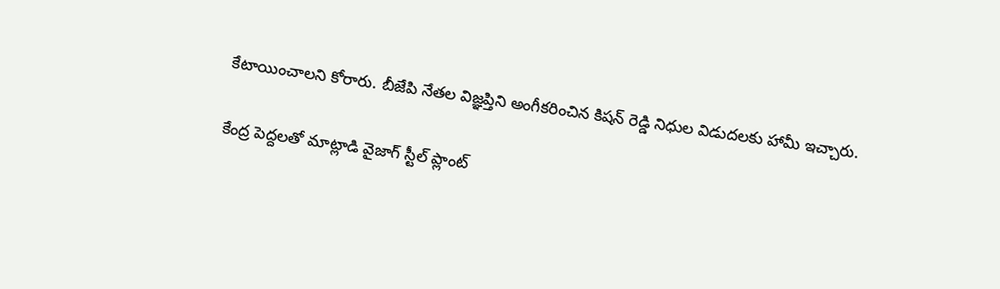కేటాయించాలని కోరారు. బీజేపి నేతల విజ్ఞప్తిని అంగీకరించిన కిషన్ రెడ్డి నిధుల విడుదలకు హామీ ఇచ్చారు.

కేంద్ర పెద్దలతో మాట్లాడి వైజాగ్ స్టీల్ ప్లాంట్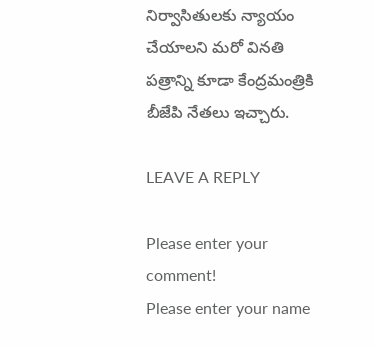నిర్వాసితులకు న్యాయం చేయాలని మరో వినతి పత్రాన్ని కూడా కేంద్రమంత్రికి బీజేపి నేతలు ఇచ్చారు.

LEAVE A REPLY

Please enter your comment!
Please enter your name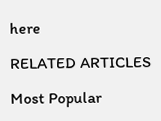here

RELATED ARTICLES

Most Popular